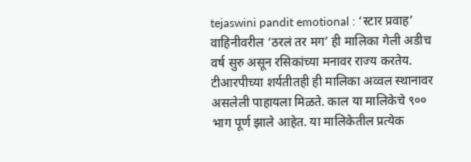tejaswini pandit emotional : ‘स्टार प्रवाह’ वाहिनीवरील ‘ठरलं तर मग’ ही मालिका गेली अडीच वर्ष सुरु असून रसिकांच्या मनावर राज्य करतेय. टीआरपीच्या शर्यतीतही ही मालिका अव्वल स्थानावर असलेली पाहायला मिळते. काल या मालिकेचे ९०० भाग पूर्ण झाले आहेत. या मालिकेतील प्रत्येक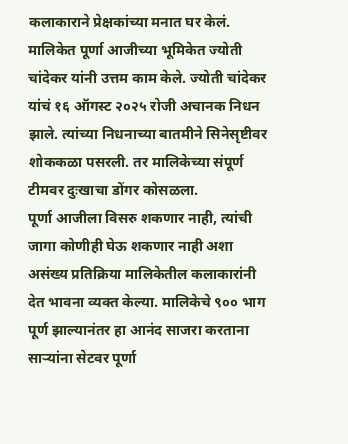कलाकाराने प्रेक्षकांच्या मनात घर केलं. मालिकेत पूर्णा आजीच्या भूमिकेत ज्योती चांदेकर यांनी उत्तम काम केले. ज्योती चांदेकर यांचं १६ ऑगस्ट २०२५ रोजी अचानक निधन झाले. त्यांच्या निधनाच्या बातमीने सिनेसृष्टीवर शोककळा पसरली. तर मालिकेच्या संपूर्ण टीमवर दुःखाचा डोंगर कोसळला.
पूर्णा आजीला विसरु शकणार नाही, त्यांची जागा कोणीही घेऊ शकणार नाही अशा असंख्य प्रतिक्रिया मालिकेतील कलाकारांनी देत भावना व्यक्त केल्या. मालिकेचे ९०० भाग पूर्ण झाल्यानंतर हा आनंद साजरा करताना साऱ्यांना सेटवर पूर्णा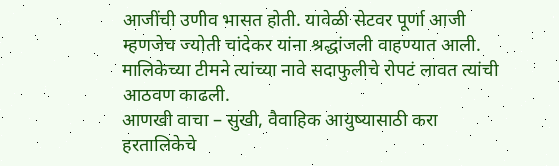आजींची उणीव भासत होती. यावेळी सेटवर पूर्णा आजी म्हणजेच ज्योती चांदेकर यांना श्रद्धांजली वाहण्यात आली. मालिकेच्या टीमने त्यांच्या नावे सदाफुलीचे रोपटं लावत त्यांची आठवण काढली.
आणखी वाचा – सुखी, वैवाहिक आयुष्यासाठी करा हरतालिकेचे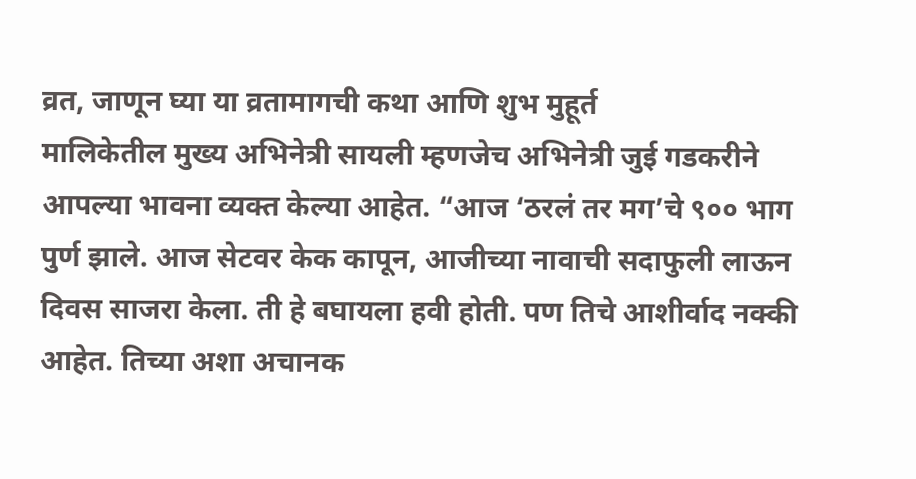व्रत, जाणून घ्या या व्रतामागची कथा आणि शुभ मुहूर्त
मालिकेतील मुख्य अभिनेत्री सायली म्हणजेच अभिनेत्री जुई गडकरीने आपल्या भावना व्यक्त केल्या आहेत. “आज ‘ठरलं तर मग’चे ९०० भाग पुर्ण झाले. आज सेटवर केक कापून, आजीच्या नावाची सदाफुली लाऊन दिवस साजरा केला. ती हे बघायला हवी होती. पण तिचे आशीर्वाद नक्की आहेत. तिच्या अशा अचानक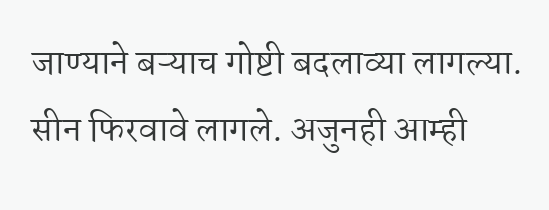जाण्याने बऱ्याच गोष्टी बदलाव्या लागल्या. सीन फिरवावे लागले. अजुनही आम्ही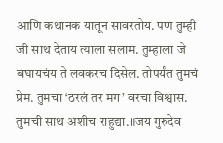आणि कथानक यातून सावरतोय. पण तुम्ही जी साथ देताय त्याला सलाम. तुम्हाला जे बघायचंय ते लवकरच दिसेल. तोपर्यंत तुमचं प्रेम. तुमचा ‘ठरलं तर मग’ वरचा विश्वास. तुमची साथ अशीच राहुद्या.॥जय गुरुदेव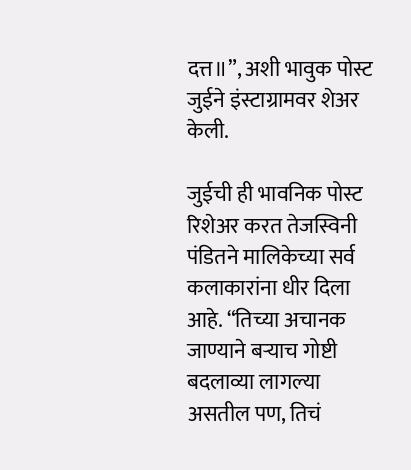दत्त॥”, अशी भावुक पोस्ट जुईने इंस्टाग्रामवर शेअर केली.

जुईची ही भावनिक पोस्ट रिशेअर करत तेजस्विनी पंडितने मालिकेच्या सर्व कलाकारांना धीर दिला आहे. “तिच्या अचानक जाण्याने बऱ्याच गोष्टी बदलाव्या लागल्या असतील पण, तिचं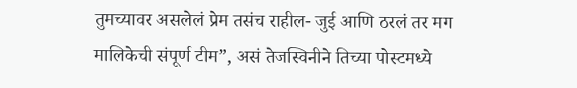तुमच्यावर असलेलं प्रेम तसंच राहील- जुई आणि ठरलं तर मग मालिकेची संपूर्ण टीम”, असं तेजस्विनीने तिच्या पोस्टमध्ये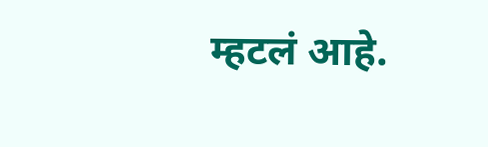म्हटलं आहे.